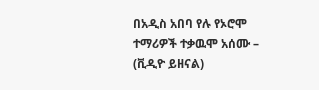በአዲስ አበባ የሉ የኦሮሞ ተማሪዎች ተቃዉሞ አሰሙ – (ቪዲዮ ይዘናል)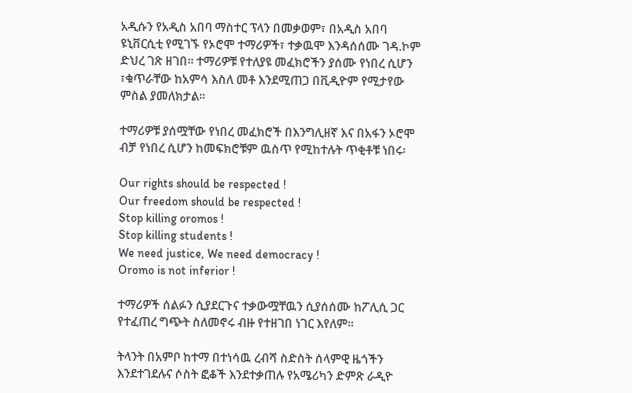አዲሱን የአዲስ አበባ ማስተር ፕላን በመቃወም፣ በአዲስ አበባ ዩኒቨርሲቲ የሚገኙ የኦሮሞ ተማሪዎች፣ ተቃዉሞ እንዳሰሰሙ ገዳ.ኮም ድህረ ገጽ ዘገበ። ተማሪዎቹ የተለያዩ መፈክሮችን ያሰሙ የነበረ ሲሆን ፣ቁጥራቸው ከአምሳ እስለ መቶ እንደሚጠጋ በቪዲዮም የሚታየው ምስል ያመለክታል።

ተማሪዎቹ ያሰሟቸው የነበረ መፈክሮች በእንግሊዘኛ እና በአፋን ኦሮሞ ብቻ የነበረ ሲሆን ከመፍክሮቹም ዉስጥ የሚከተሉት ጥቂቶቹ ነበሩ፡

Our rights should be respected !
Our freedom should be respected !
Stop killing oromos !
Stop killing students !
We need justice, We need democracy !
Oromo is not inferior !

ተማሪዎች ሰልፉን ሲያደርጉና ተቃውሟቸዉን ሲያሰሰሙ ከፖሊሲ ጋር የተፈጠረ ግጭት ስለመኖሩ ብዙ የተዘገበ ነገር እየለም።

ትላንት በአምቦ ከተማ በተነሳዉ ረብሻ ስድስት ሰላምዊ ዜጎችን እንደተገደሉና ሶስት ፎቆች እንደተቃጠሉ የአሜሪካን ድምጽ ራዲዮ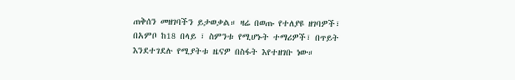ጠቅሰን መዘገባችን ይታወቃል። ዛሬ በወጡ የተለያዩ ዘገባዎች፣ በአምቦ ከ18 በላይ ፣ ስምንቱ የሚሆኑት ተማሪዎች፣ በጥይት እንደተገደሉ የሚያትቱ ዜናዎ በስፋት እየተዘገቡ ነው።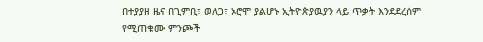በተያያዘ ዜና በጊምቢ፣ ወለጋ፣ ኦሮሞ ያልሆኑ ኢትዮጵያዉያን ላይ ጥቃት እንደደረሰም የሚጠቁሙ ምንጮች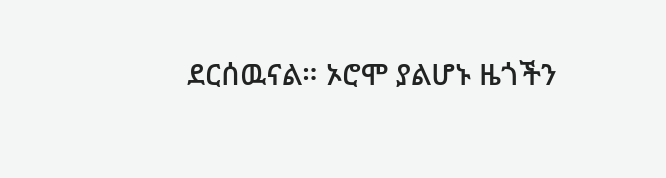ደርሰዉናል። ኦሮሞ ያልሆኑ ዜጎችን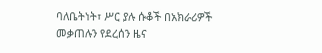ባለቤትነት፣ ሥር ያሉ ሱቆች በአክራሪዎች መቃጠሉን የደረሰን ዜና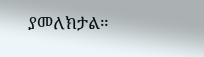ያመለክታል።